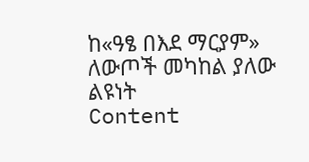ከ«ዓፄ በእደ ማርያም» ለውጦች መካከል ያለው ልዩነት
Content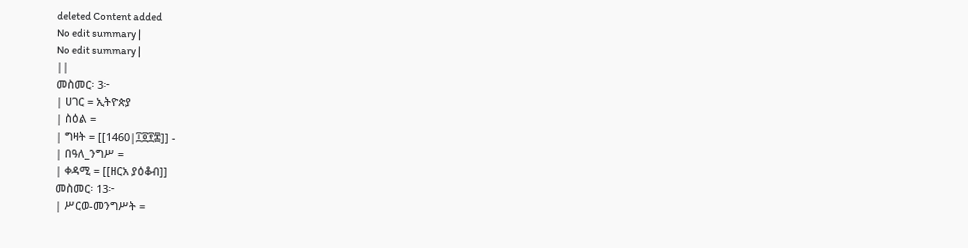deleted Content added
No edit summary |
No edit summary |
||
መስመር፡ 3፦
| ሀገር = ኢትዮጵያ
| ስዕል =
| ግዛት = [[1460|፲፬፻፷]] -
| በዓለ_ንግሥ =
| ቀዳሚ = [[ዘርአ ያዕቆብ]]
መስመር፡ 13፦
| ሥርወ-መንግሥት =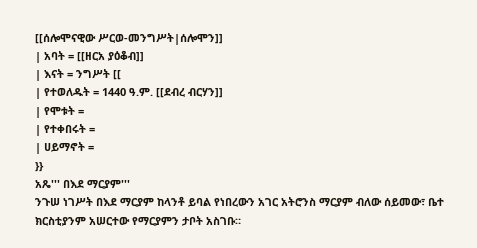[[ሰሎሞናዊው ሥርወ-መንግሥት|ሰሎሞን]]
| አባት = [[ዘርአ ያዕቆብ]]
| እናት = ንግሥት [[
| የተወለዱት = 1440 ዓ.ም. [[ደብረ ብርሃን]]
| የሞቱት =
| የተቀበሩት =
| ሀይማኖት =
}}
አጼ''' በእደ ማርያም'''
ንጉሠ ነገሥት በእደ ማርያም ከላንቶ ይባል የነበረውን አገር አትሮንስ ማርያም ብለው ሰይመው፣ ቤተ ክርስቲያንም አሠርተው የማርያምን ታቦት አስገቡ።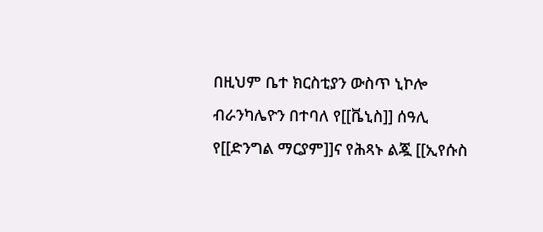በዚህም ቤተ ክርስቲያን ውስጥ ኒኮሎ ብራንካሌዮን በተባለ የ[[ቬኒስ]] ሰዓሊ የ[[ድንግል ማርያም]]ና የሕጻኑ ልጇ [[ኢየሱስ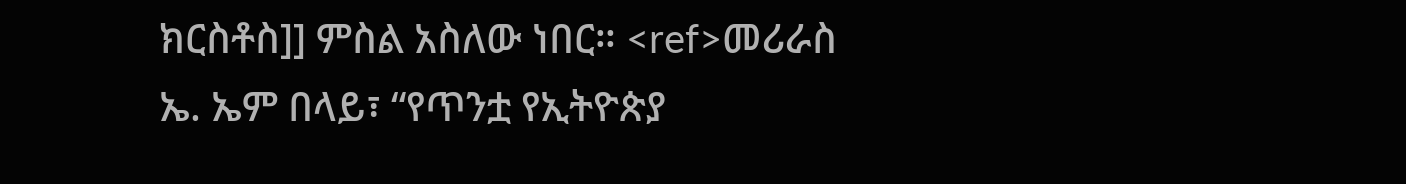ክርስቶስ]] ምስል አስለው ነበር። <ref>መሪራስ ኤ. ኤም በላይ፣ “የጥንቷ የኢትዮጵያ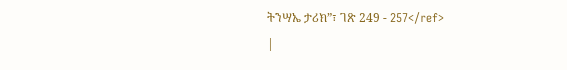ትንሣኤ ታሪክ”፣ ገጽ 249 - 257</ref>
|